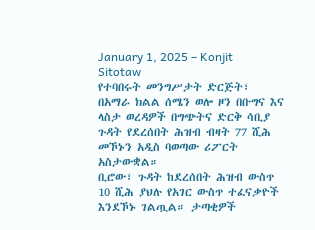January 1, 2025 – Konjit Sitotaw
የተባበሩት መንግሥታት ድርጅት፣ በአማራ ክልል ሰሜን ወሎ ዞን በቡግና እና ላስታ ወረዳዎች በግጭትና ድርቅ ሳቢያ ጉዳት የደረሰበት ሕዝብ ብዛት 77 ሺሕ መኾኑን አዲስ ባወጣው ሪፖርት አስታውቋል።
ቢሮው፣ ጉዳት ከደረሰበት ሕዝብ ውስጥ 10 ሺሕ ያህሉ የአገር ውስጥ ተፈናቃዮች እንደኾኑ ገልጧል። ታጣቂዎች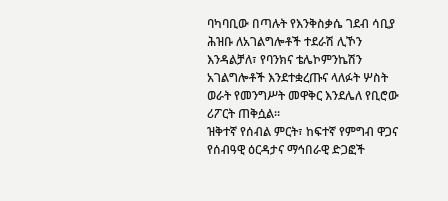ባካባቢው በጣሉት የእንቅስቃሴ ገደብ ሳቢያ ሕዝቡ ለአገልግሎቶች ተደራሽ ሊኾን እንዳልቻለ፣ የባንክና ቴሌኮምንኬሽን አገልግሎቶች እንደተቋረጡና ላለፉት ሦስት ወራት የመንግሥት መዋቅር እንደሌለ የቢሮው ሪፖርት ጠቅሷል።
ዝቅተኛ የሰብል ምርት፣ ከፍተኛ የምግብ ዋጋና የሰብዓዊ ዕርዳታና ማኅበራዊ ድጋፎች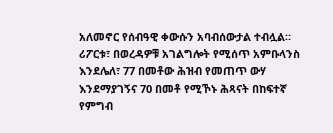አለመኖር የሰብዓዊ ቀውሱን አባብሰውታል ተብሏል።
ሪፖርቱ፣ በወረዳዎቹ አገልግሎት የሚሰጥ አምቡላንስ እንደሌለ፣ 77 በመቶው ሕዝብ የመጠጥ ውሃ እንደማያገኝና 70 በመቶ የሚኾኑ ሕጻናት በከፍተኛ የምግብ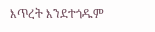እጥረት እንደተጎዱም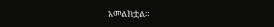አመልክቷል።